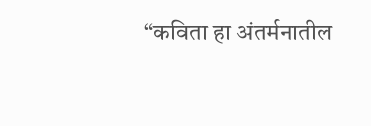“कविता हा अंतर्मनातील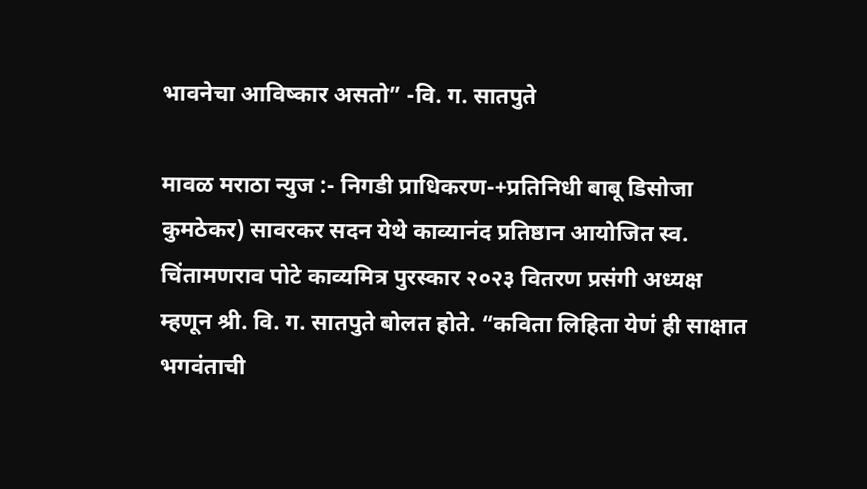भावनेचा आविष्कार असतो” -वि. ग. सातपुते

मावळ मराठा न्युज :- निगडी प्राधिकरण-+प्रतिनिधी बाबू डिसोजा कुमठेकर) सावरकर सदन येथे काव्यानंद प्रतिष्ठान आयोजित स्व. चिंतामणराव पोटे काव्यमित्र पुरस्कार २०२३ वितरण प्रसंगी अध्यक्ष म्हणून श्री. वि. ग. सातपुते बोलत होते. “कविता लिहिता येणं ही साक्षात भगवंताची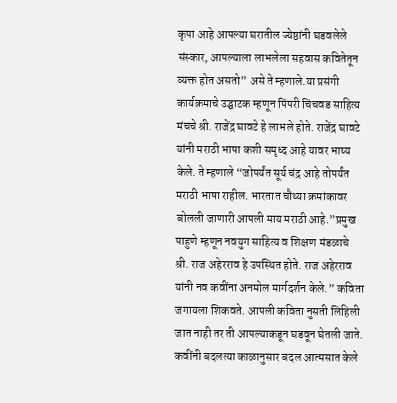कृपा आहे आपल्या घरातील ज्येष्ठांनी घडवलेले संस्कार, आपल्याला लाभलेला सहवास कवितेतून व्यक्त होत असतो” असे ते म्हणाले.या प्रसंगी कार्यक्रमाचे उद्घाटक म्हणून पिंपरी चिंचवड साहित्य मंचचे श्री. राजेंद्र घावटे हे लाभले होते. राजेंद्र घावटे यांनी मराठी भाषा कशी समृध्द आहे यावर भाष्य केले. ते म्हणाले “जोपर्यंत सूर्य चंद्र आहे तोपर्यंत मराठी भाषा राहील. भारतात चौथ्या क्रमांकावर बोलली जाणारी आपली माय मराठी आहे.”प्रमुख पाहुणे म्हणून नवयुग साहित्य व शिक्षण मंडळाचे श्री. राज अहेरराव हे उपस्थित होते. राज अहेरराव यांनी नव कवींना अनमोल मार्गदर्शन केले.” कविता जगायला शिकवते. आपली कविता नुसती लिहिली जात नाही तर ती आपल्याकडून घडवून घेतली जाते. कवींनी बदलत्या काळानुसार बदल आत्मसात केले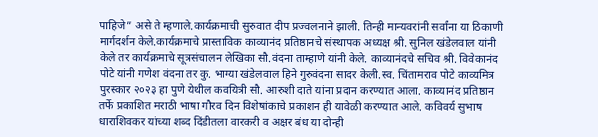पाहिजे” असे ते म्हणाले.कार्यक्रमाची सुरुवात दीप प्रज्वलनाने झाली. तिन्ही मान्यवरांनी सर्वांना या ठिकाणी मार्गदर्शन केले.कार्यक्रमाचे प्रास्ताविक काव्यानंद प्रतिष्ठानचे संस्थापक अध्यक्ष श्री. सुनिल खंडेलवाल यांनी केले तर कार्यक्रमाचे सूत्रसंचालन लेखिका सौ.वंदना ताम्हाणे यांनी केले. काव्यानंदचे सचिव श्री. विवेकानंद पोटे यांनी गणेश वंदना तर कु. भाग्या खंडेलवाल हिने गुरुवंदना सादर केली.स्व. चिंतामराव पोटे काव्यमित्र पुरस्कार २०२३ हा पुणे येथील कवयित्री सौ. आरुशी दाते यांना प्रदान करण्यात आला. काव्यानंद प्रतिष्ठान तर्फे प्रकाशित मराठी भाषा गौरव दिन विशेषांकाचे प्रकाशन ही यावेळी करण्यात आले. कविवर्य सुभाष धाराशिवकर यांच्या शब्द दिंडीतला वारकरी व अक्षर बंध या दोन्ही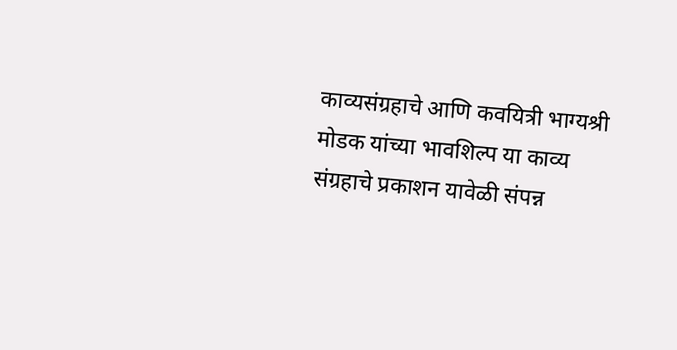काव्यसंग्रहाचे आणि कवयित्री भाग्यश्री मोडक यांच्या भावशिल्प या काव्य संग्रहाचे प्रकाशन यावेळी संपन्न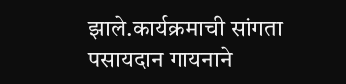झाले.कार्यक्रमाची सांगता पसायदान गायनाने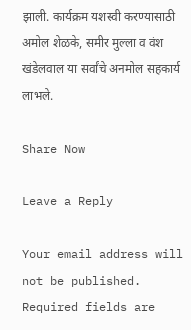झाली. कार्यक्रम यशस्वी करण्यासाठी अमोल शेळके, समीर मुल्ला व वंश खंडेलवाल या सर्वांचे अनमोल सहकार्य लाभले.

Share Now

Leave a Reply

Your email address will not be published. Required fields are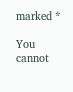marked *

You cannot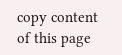copy content of this page